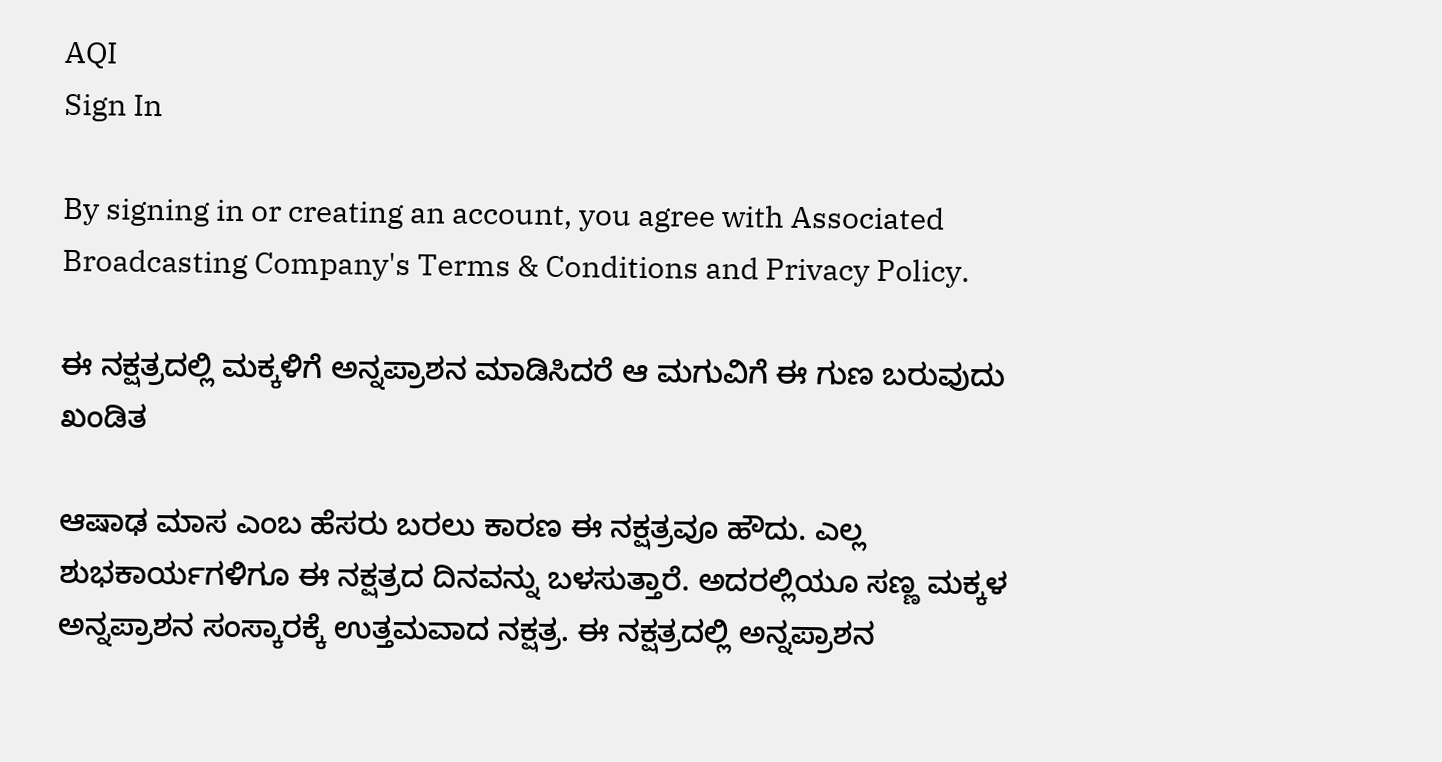AQI
Sign In

By signing in or creating an account, you agree with Associated Broadcasting Company's Terms & Conditions and Privacy Policy.

ಈ ನಕ್ಷತ್ರದಲ್ಲಿ ಮಕ್ಕಳಿಗೆ ಅನ್ನಪ್ರಾಶನ ಮಾಡಿಸಿದರೆ ಆ ಮಗುವಿಗೆ ಈ ಗುಣ ಬರುವುದು ಖಂಡಿತ

ಆಷಾಢ ಮಾಸ ಎಂಬ ಹೆಸರು ಬರಲು ಕಾರಣ ಈ ನಕ್ಷತ್ರವೂ ಹೌದು. ಎಲ್ಲ ಶುಭಕಾರ್ಯಗಳಿಗೂ ಈ ನಕ್ಷತ್ರದ ದಿನವನ್ನು ಬಳಸುತ್ತಾರೆ. ಅದರಲ್ಲಿಯೂ ಸಣ್ಣ ಮಕ್ಕಳ ಅನ್ನಪ್ರಾಶನ ಸಂಸ್ಕಾರಕ್ಕೆ ಉತ್ತಮವಾದ ನಕ್ಷತ್ರ. ಈ ನಕ್ಷತ್ರದಲ್ಲಿ ಅನ್ನಪ್ರಾಶನ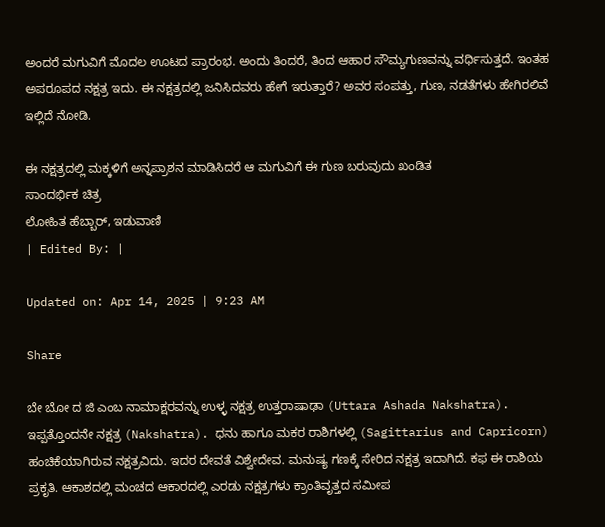ಅಂದರೆ ಮಗುವಿಗೆ ಮೊದಲ ಊಟದ ಪ್ರಾರಂಭ. ಅಂದು ತಿಂದರೆ, ತಿಂದ ಆಹಾರ ಸೌಮ್ಯಗುಣವನ್ನು ವರ್ಧಿಸುತ್ತದೆ. ಇಂತಹ ಅಪರೂಪದ ನಕ್ಷತ್ರ ಇದು. ಈ‌ ನಕ್ಷತ್ರದಲ್ಲಿ ಜನಿಸಿದವರು ಹೇಗೆ ಇರುತ್ತಾರೆ? ಅವರ ಸಂಪತ್ತು, ಗುಣ, ನಡತೆಗಳು ಹೇಗಿರಲಿವೆ ಇಲ್ಲಿದೆ ನೋಡಿ.

ಈ ನಕ್ಷತ್ರದಲ್ಲಿ ಮಕ್ಕಳಿಗೆ ಅನ್ನಪ್ರಾಶನ ಮಾಡಿಸಿದರೆ ಆ ಮಗುವಿಗೆ ಈ ಗುಣ ಬರುವುದು ಖಂಡಿತ
ಸಾಂದರ್ಭಿಕ ಚಿತ್ರ
ಲೋಹಿತ ಹೆಬ್ಬಾರ್, ಇಡುವಾಣಿ
| Edited By: |

Updated on: Apr 14, 2025 | 9:23 AM

Share

ಬೇ ಬೋ ದ ಜಿ ಎಂಬ ನಾಮಾಕ್ಷರವನ್ನು ಉಳ್ಳ ನಕ್ಷತ್ರ ಉತ್ತರಾಷಾಢಾ (Uttara Ashada Nakshatra). ಇಪ್ಪತ್ತೊಂದನೇ ನಕ್ಷತ್ರ (Nakshatra). ಧನು ಹಾಗೂ ಮಕರ ರಾಶಿಗಳಲ್ಲಿ (Sagittarius and Capricorn) ಹಂಚಿಕೆಯಾಗಿರುವ ನಕ್ಷತ್ರವಿದು. ಇದರ ದೇವತೆ ವಿಶ್ವೇದೇವ. ಮನುಷ್ಯ ಗಣಕ್ಕೆ ಸೇರಿದ ನಕ್ಷತ್ರ ಇದಾಗಿದೆ. ಕಫ ಈ ರಾಶಿಯ ಪ್ರಕೃತಿ. ಆಕಾಶದಲ್ಲಿ ಮಂಚದ ಆಕಾರದಲ್ಲಿ ಎರಡು ನಕ್ಷತ್ರಗಳು ಕ್ರಾಂತಿವೃತ್ತದ ಸಮೀಪ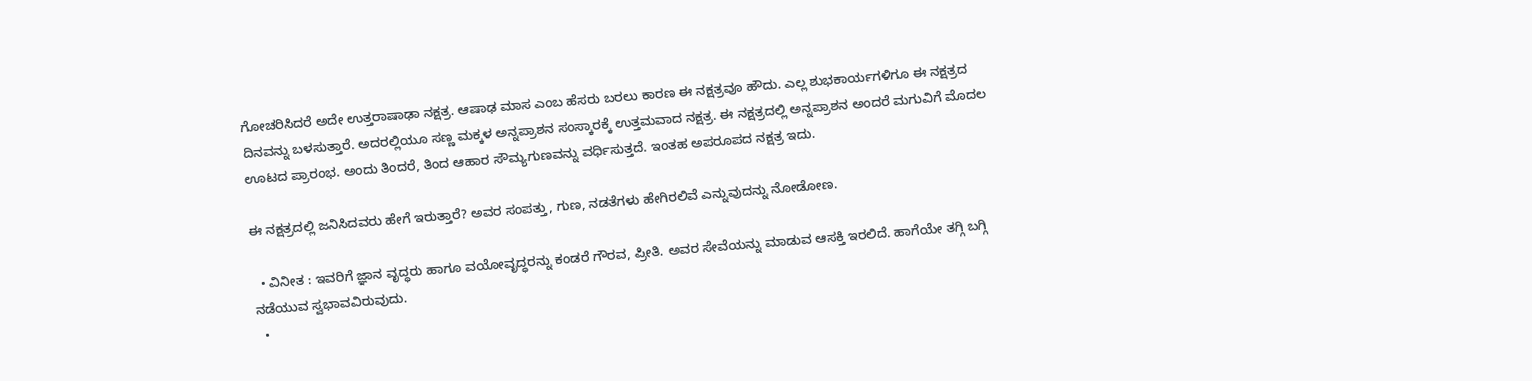ಗೋಚರಿಸಿದರೆ ಅದೇ ಉತ್ತರಾಷಾಢಾ ನಕ್ಷತ್ರ. ಆಷಾಢ ಮಾಸ ಎಂಬ ಹೆಸರು ಬರಲು ಕಾರಣ ಈ ನಕ್ಷತ್ರವೂ ಹೌದು. ಎಲ್ಲ ಶುಭಕಾರ್ಯಗಳಿಗೂ ಈ ನಕ್ಷತ್ರದ ದಿನವನ್ನು ಬಳಸುತ್ತಾರೆ. ಅದರಲ್ಲಿಯೂ ಸಣ್ಣ ಮಕ್ಕಳ ಅನ್ನಪ್ರಾಶನ ಸಂಸ್ಕಾರಕ್ಕೆ ಉತ್ತಮವಾದ ನಕ್ಷತ್ರ. ಈ ನಕ್ಷತ್ರದಲ್ಲಿ ಅನ್ನಪ್ರಾಶನ ಅಂದರೆ ಮಗುವಿಗೆ ಮೊದಲ ಊಟದ ಪ್ರಾರಂಭ. ಅಂದು ತಿಂದರೆ, ತಿಂದ ಆಹಾರ ಸೌಮ್ಯಗುಣವನ್ನು ವರ್ಧಿಸುತ್ತದೆ. ಇಂತಹ ಅಪರೂಪದ ನಕ್ಷತ್ರ ಇದು.

ಈ‌ ನಕ್ಷತ್ರದಲ್ಲಿ ಜನಿಸಿದವರು ಹೇಗೆ ಇರುತ್ತಾರೆ? ಅವರ ಸಂಪತ್ತು, ಗುಣ, ನಡತೆಗಳು ಹೇಗಿರಲಿವೆ ಎನ್ನುವುದನ್ನು ನೋಡೋಣ.

  • ವಿನೀತ : ಇವರಿಗೆ ಜ್ಞಾನ ವೃದ್ಧರು ಹಾಗೂ ವಯೋವೃದ್ಧರನ್ನು ಕಂಡರೆ ಗೌರವ, ಪ್ರೀತಿ. ಅವರ ಸೇವೆಯನ್ನು ಮಾಡುವ ಆಸಕ್ತಿ ಇರಲಿದೆ. ಹಾಗೆಯೇ ತಗ್ಗಿ ಬಗ್ಗಿ ನಡೆಯುವ ಸ್ವಭಾವವಿರುವುದು.
  •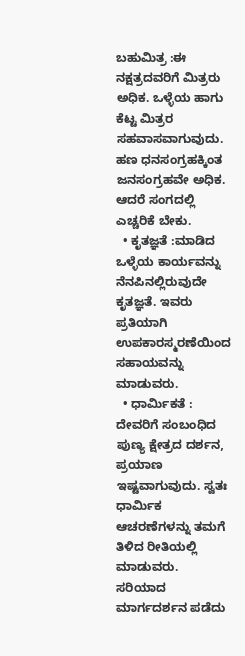ಬಹುಮಿತ್ರ :ಈ ನಕ್ಷತ್ರದವರಿಗೆ ಮಿತ್ರರು ಅಧಿಕ. ಒಳ್ಳೆಯ ಹಾಗು ಕೆಟ್ಟ ಮಿತ್ರರ ಸಹವಾಸವಾಗುವುದು. ಹಣ ಧನಸಂಗ್ರಹಕ್ಕಿಂತ ಜನಸಂಗ್ರಹವೇ ಅಧಿಕ. ಆದರೆ ಸಂಗದಲ್ಲಿ ಎಚ್ಚರಿಕೆ ಬೇಕು.
  • ಕೃತಜ್ಞತೆ :ಮಾಡಿದ ಒಳ್ಳೆಯ ಕಾರ್ಯವನ್ನು ನೆನಪಿನಲ್ಲಿರುವುದೇ ಕೃತಜ್ಞತೆ. ಇವರು ಪ್ರತಿಯಾಗಿ ಉಪಕಾರಸ್ಮರಣೆಯಿಂದ ಸಹಾಯವನ್ನು ಮಾಡುವರು.
  • ಧಾರ್ಮಿಕತೆ : ದೇವರಿಗೆ ಸಂಬಂಧಿದ‌ ಪುಣ್ಯ ಕ್ಷೇತ್ರದ ದರ್ಶನ, ಪ್ರಯಾಣ ಇಷ್ಟವಾಗುವುದು. ಸ್ವತಃ ಧಾರ್ಮಿಕ ಆಚರಣೆಗಳನ್ನು ತಮಗೆ ತಿಳಿದ ರೀತಿಯಲ್ಲಿ ಮಾಡುವರು. ಸರಿಯಾದ ಮಾರ್ಗದರ್ಶನ ಪಡೆದು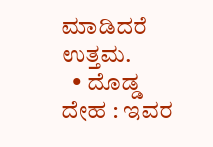ಮಾಡಿದರೆ ಉತ್ತಮ.
  • ದೊಡ್ಡ ದೇಹ : ಇವರ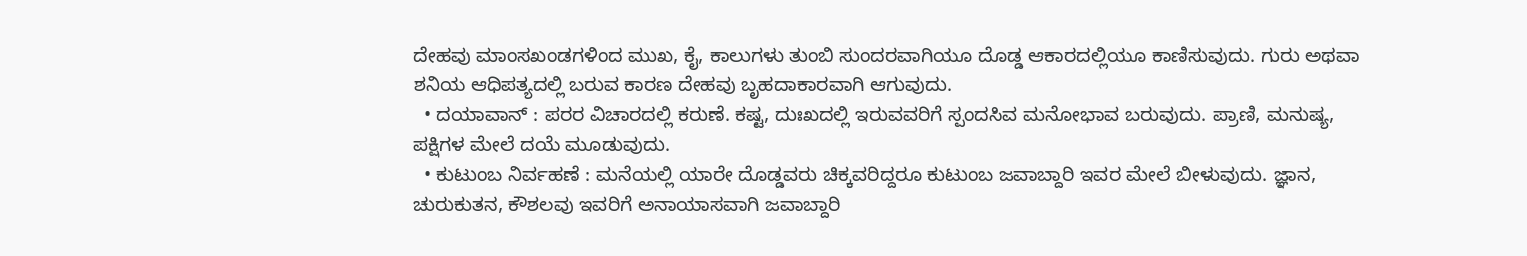ದೇಹವು ಮಾಂಸಖಂಡಗಳಿಂದ‌ ಮುಖ, ಕೈ, ಕಾಲುಗಳು ತುಂಬಿ ಸುಂದರವಾಗಿಯೂ ದೊಡ್ಡ ಆಕಾರದಲ್ಲಿಯೂ ಕಾಣಿಸುವುದು. ಗುರು ಅಥವಾ ಶನಿಯ ಆಧಿಪತ್ಯದಲ್ಲಿ ಬರುವ ಕಾರಣ ದೇಹವು ಬೃಹದಾಕಾರವಾಗಿ ಆಗುವುದು.
  • ದಯಾವಾನ್ : ಪರರ ವಿಚಾರದಲ್ಲಿ ಕರುಣೆ. ಕಷ್ಟ, ದುಃಖದಲ್ಲಿ ಇರುವವರಿಗೆ ಸ್ಪಂದಸಿವ ಮನೋಭಾವ ಬರುವುದು. ಪ್ರಾಣಿ, ಮನುಷ್ಯ, ಪಕ್ಷಿಗಳ ಮೇಲೆ‌ ದಯೆ ಮೂಡುವುದು.
  • ಕುಟುಂಬ ನಿರ್ವಹಣೆ : ಮನೆಯಲ್ಲಿ ಯಾರೇ ದೊಡ್ಡವರು ಚಿಕ್ಕವರಿದ್ದರೂ ಕುಟುಂಬ ಜವಾಬ್ದಾರಿ ಇವರ ಮೇಲೆ ಬೀಳುವುದು. ಜ್ಞಾನ, ಚುರುಕುತನ, ಕೌಶಲವು ಇವರಿಗೆ ಅನಾಯಾಸವಾಗಿ ಜವಾಬ್ದಾರಿ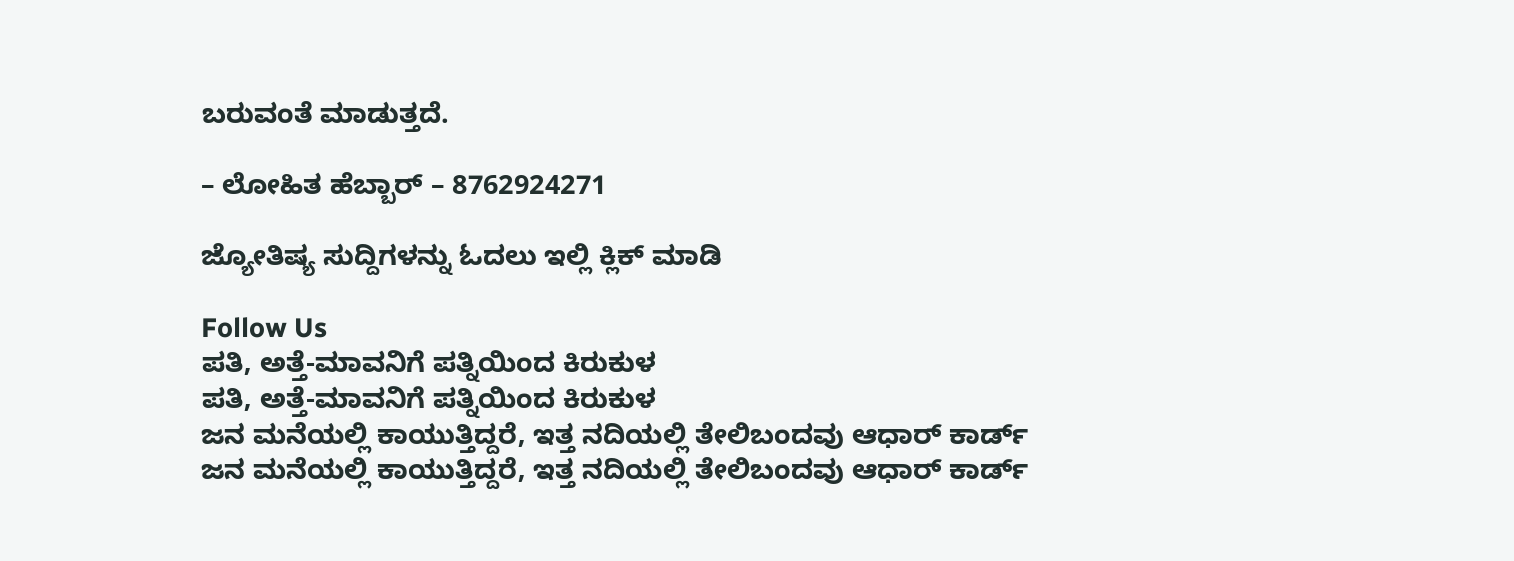ಬರುವಂತೆ ಮಾಡುತ್ತದೆ.

– ಲೋಹಿತ ಹೆಬ್ಬಾರ್ – 8762924271

ಜ್ಯೋತಿಷ್ಯ ಸುದ್ದಿಗಳನ್ನು ಓದಲು ಇಲ್ಲಿ ಕ್ಲಿಕ್ ಮಾಡಿ

Follow Us
ಪತಿ, ಅತ್ತೆ-ಮಾವನಿಗೆ ಪತ್ನಿಯಿಂದ ಕಿರುಕುಳ
ಪತಿ, ಅತ್ತೆ-ಮಾವನಿಗೆ ಪತ್ನಿಯಿಂದ ಕಿರುಕುಳ
ಜನ ಮನೆಯಲ್ಲಿ ಕಾಯುತ್ತಿದ್ದರೆ, ಇತ್ತ ನದಿಯಲ್ಲಿ ತೇಲಿಬಂದವು ಆಧಾರ್ ಕಾರ್ಡ್
ಜನ ಮನೆಯಲ್ಲಿ ಕಾಯುತ್ತಿದ್ದರೆ, ಇತ್ತ ನದಿಯಲ್ಲಿ ತೇಲಿಬಂದವು ಆಧಾರ್ ಕಾರ್ಡ್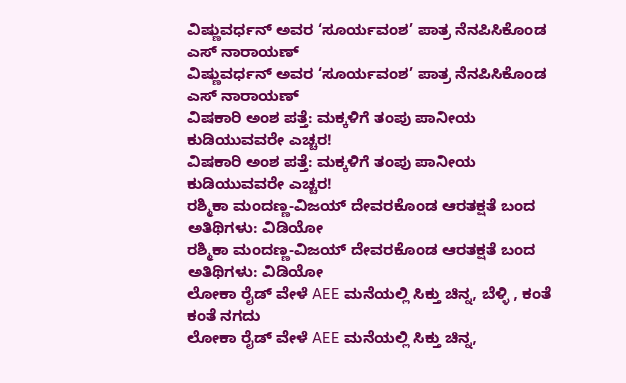ವಿಷ್ಣುವರ್ಧನ್ ಅವರ ‘ಸೂರ್ಯವಂಶ’ ಪಾತ್ರ ನೆನಪಿಸಿಕೊಂಡ ಎಸ್ ನಾರಾಯಣ್
ವಿಷ್ಣುವರ್ಧನ್ ಅವರ ‘ಸೂರ್ಯವಂಶ’ ಪಾತ್ರ ನೆನಪಿಸಿಕೊಂಡ ಎಸ್ ನಾರಾಯಣ್
ವಿಷಕಾರಿ ಅಂಶ ಪತ್ತೆ: ಮಕ್ಕಳಿಗೆ ತಂಪು ಪಾನೀಯ ಕುಡಿಯುವವರೇ ಎಚ್ಚರ!
ವಿಷಕಾರಿ ಅಂಶ ಪತ್ತೆ: ಮಕ್ಕಳಿಗೆ ತಂಪು ಪಾನೀಯ ಕುಡಿಯುವವರೇ ಎಚ್ಚರ!
ರಶ್ಮಿಕಾ ಮಂದಣ್ಣ-ವಿಜಯ್ ದೇವರಕೊಂಡ ಆರತಕ್ಷತೆ ಬಂದ ಅತಿಥಿಗಳು: ವಿಡಿಯೋ
ರಶ್ಮಿಕಾ ಮಂದಣ್ಣ-ವಿಜಯ್ ದೇವರಕೊಂಡ ಆರತಕ್ಷತೆ ಬಂದ ಅತಿಥಿಗಳು: ವಿಡಿಯೋ
ಲೋಕಾ ರೈಡ್ ವೇಳೆ AEE ಮನೆಯಲ್ಲಿ ಸಿಕ್ತು ಚಿನ್ನ, ಬೆಳ್ಳಿ , ಕಂತೆ ಕಂತೆ ನಗದು
ಲೋಕಾ ರೈಡ್ ವೇಳೆ AEE ಮನೆಯಲ್ಲಿ ಸಿಕ್ತು ಚಿನ್ನ,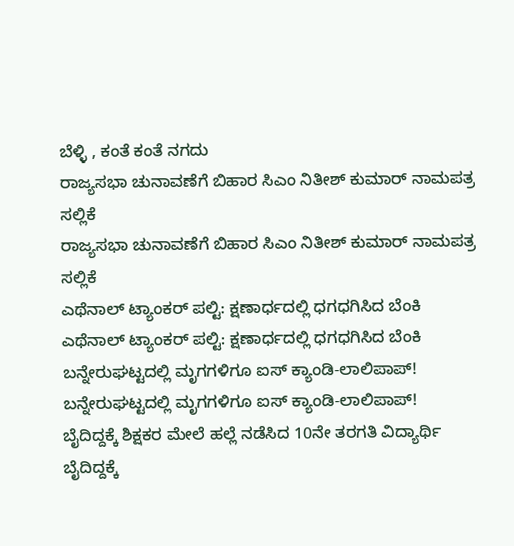ಬೆಳ್ಳಿ , ಕಂತೆ ಕಂತೆ ನಗದು
ರಾಜ್ಯಸಭಾ ಚುನಾವಣೆಗೆ ಬಿಹಾರ ಸಿಎಂ ನಿತೀಶ್ ಕುಮಾರ್ ನಾಮಪತ್ರ ಸಲ್ಲಿಕೆ
ರಾಜ್ಯಸಭಾ ಚುನಾವಣೆಗೆ ಬಿಹಾರ ಸಿಎಂ ನಿತೀಶ್ ಕುಮಾರ್ ನಾಮಪತ್ರ ಸಲ್ಲಿಕೆ
ಎಥೆನಾಲ್ ಟ್ಯಾಂಕರ್ ಪಲ್ಟಿ: ಕ್ಷಣಾರ್ಧದಲ್ಲಿ ಧಗಧಗಿಸಿದ ಬೆಂಕಿ
ಎಥೆನಾಲ್ ಟ್ಯಾಂಕರ್ ಪಲ್ಟಿ: ಕ್ಷಣಾರ್ಧದಲ್ಲಿ ಧಗಧಗಿಸಿದ ಬೆಂಕಿ
ಬನ್ನೇರುಘಟ್ಟದಲ್ಲಿ ಮೃಗಗಳಿಗೂ ಐಸ್ ಕ್ಯಾಂಡಿ-ಲಾಲಿಪಾಪ್!
ಬನ್ನೇರುಘಟ್ಟದಲ್ಲಿ ಮೃಗಗಳಿಗೂ ಐಸ್ ಕ್ಯಾಂಡಿ-ಲಾಲಿಪಾಪ್!
ಬೈದಿದ್ದಕ್ಕೆ ಶಿಕ್ಷಕರ ಮೇಲೆ ಹಲ್ಲೆ ನಡೆಸಿದ 10ನೇ ತರಗತಿ ವಿದ್ಯಾರ್ಥಿ
ಬೈದಿದ್ದಕ್ಕೆ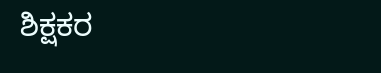ಶಿಕ್ಷಕರ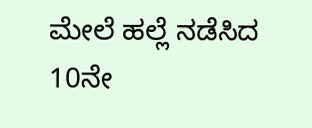ಮೇಲೆ ಹಲ್ಲೆ ನಡೆಸಿದ 10ನೇ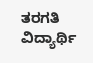ತರಗತಿ ವಿದ್ಯಾರ್ಥಿ